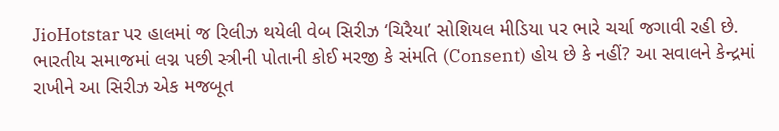JioHotstar પર હાલમાં જ રિલીઝ થયેલી વેબ સિરીઝ ‘ચિરૈયા’ સોશિયલ મીડિયા પર ભારે ચર્ચા જગાવી રહી છે. ભારતીય સમાજમાં લગ્ન પછી સ્ત્રીની પોતાની કોઈ મરજી કે સંમતિ (Consent) હોય છે કે નહીં? આ સવાલને કેન્દ્રમાં રાખીને આ સિરીઝ એક મજબૂત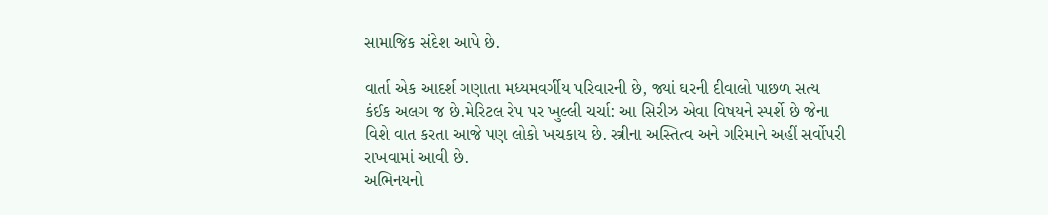સામાજિક સંદેશ આપે છે.

વાર્તા એક આદર્શ ગણાતા મધ્યમવર્ગીય પરિવારની છે, જ્યાં ઘરની દીવાલો પાછળ સત્ય કંઈક અલગ જ છે.મેરિટલ રેપ પર ખુલ્લી ચર્ચા: આ સિરીઝ એવા વિષયને સ્પર્શે છે જેના વિશે વાત કરતા આજે પણ લોકો ખચકાય છે. સ્ત્રીના અસ્તિત્વ અને ગરિમાને અહીં સર્વોપરી રાખવામાં આવી છે.
અભિનયનો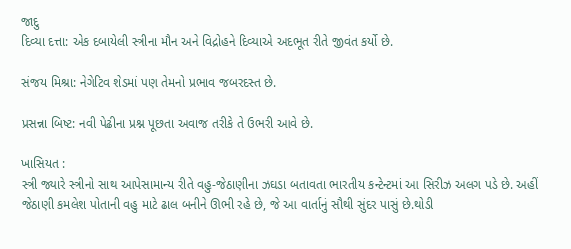જાદુ
દિવ્યા દત્તા: એક દબાયેલી સ્ત્રીના મૌન અને વિદ્રોહને દિવ્યાએ અદભૂત રીતે જીવંત કર્યો છે.

સંજય મિશ્રા: નેગેટિવ શેડમાં પણ તેમનો પ્રભાવ જબરદસ્ત છે.

પ્રસન્ના બિષ્ટ: નવી પેઢીના પ્રશ્ન પૂછતા અવાજ તરીકે તે ઉભરી આવે છે.

ખાસિયત :
સ્ત્રી જ્યારે સ્ત્રીનો સાથ આપેસામાન્ય રીતે વહુ-જેઠાણીના ઝઘડા બતાવતા ભારતીય કન્ટેન્ટમાં આ સિરીઝ અલગ પડે છે. અહીં જેઠાણી કમલેશ પોતાની વહુ માટે ઢાલ બનીને ઊભી રહે છે, જે આ વાર્તાનું સૌથી સુંદર પાસું છે.થોડી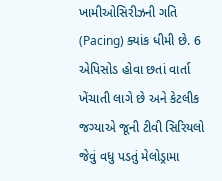ખામીઓસિરીઝની ગતિ (Pacing) ક્યાંક ધીમી છે. 6 એપિસોડ હોવા છતાં વાર્તા ખેંચાતી લાગે છે અને કેટલીક જગ્યાએ જૂની ટીવી સિરિયલો જેવું વધુ પડતું મેલોડ્રામા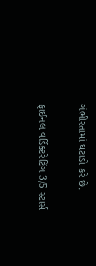ગંભીરતામાં ઘટાડો કરે છે.

ફાઈનલ વર્ડિક્ટરેટિંગ 3/5 સ્ટાર્સ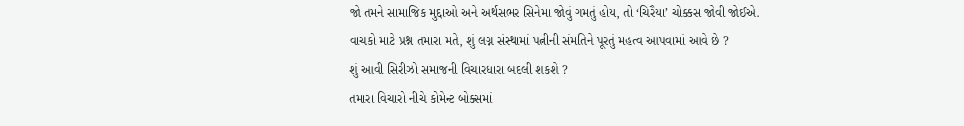જો તમને સામાજિક મુદ્દાઓ અને અર્થસભર સિનેમા જોવું ગમતું હોય, તો ‘ચિરૈયા’ ચોક્કસ જોવી જોઈએ.
વાચકો માટે પ્રશ્ન તમારા મતે, શું લગ્ન સંસ્થામાં પત્નીની સંમતિને પૂરતું મહત્વ આપવામાં આવે છે ?
શું આવી સિરીઝો સમાજની વિચારધારા બદલી શકશે ?
તમારા વિચારો નીચે કોમેન્ટ બોક્સમાં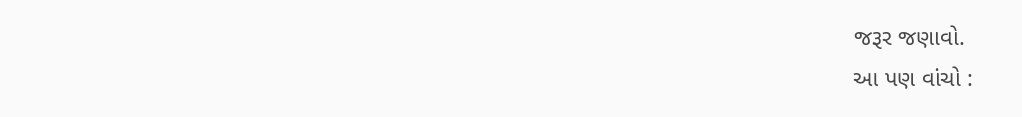જરૂર જણાવો.
આ પણ વાંચો :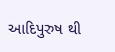આદિપુરુષ થી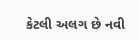કેટલી અલગ છે નવી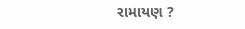રામાયણ ?